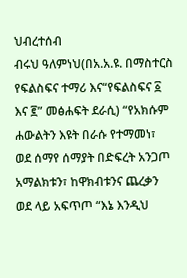ህብረተሰብ
ብሩህ ዓለምነህ(በአ.አ.ዩ. በማስተርስ የፍልስፍና ተማሪ እና“የፍልስፍና ፩ እና ፪” መፅሐፍት ደራሲ) “የአክሱም ሐውልትን እዩት በራሱ የተማመነ፣ ወደ ሰማየ ሰማያት በድፍረት አንጋጦ አማልክቱን፣ ከዋክብቱንና ጨረቃን ወደ ላይ አፍጥጦ “እኔ እንዲህ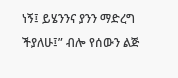ነኝ፤ ይሄንንና ያንን ማድረግ ችያለሁ፤” ብሎ የሰውን ልጅ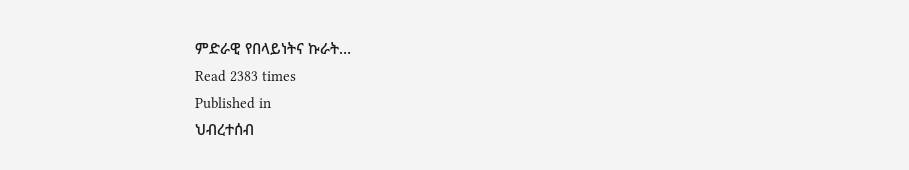ምድራዊ የበላይነትና ኩራት…
Read 2383 times
Published in
ህብረተሰብ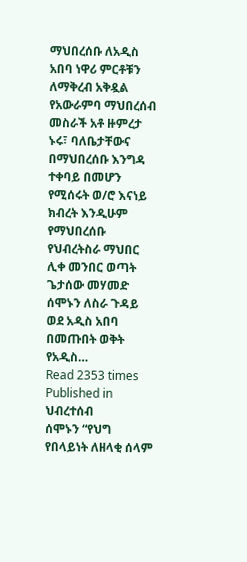ማህበረሰቡ ለአዲስ አበባ ነዋሪ ምርቶቹን ለማቅረብ አቅዷል የአውራምባ ማህበረሰብ መስራች አቶ ዙምረታ ኑሩ፣ ባለቤታቸውና በማህበረሰቡ እንግዳ ተቀባይ በመሆን የሚሰሩት ወ/ሮ እናነይ ክብረት እንዲሁም የማህበረሰቡ የህብረትስራ ማህበር ሊቀ መንበር ወጣት ጌታሰው መሃመድ ሰሞኑን ለስራ ጉዳይ ወደ አዲስ አበባ በመጡበት ወቅት የአዲስ…
Read 2353 times
Published in
ህብረተሰብ
ሰሞኑን “የህግ የበላይነት ለዘላቂ ሰላም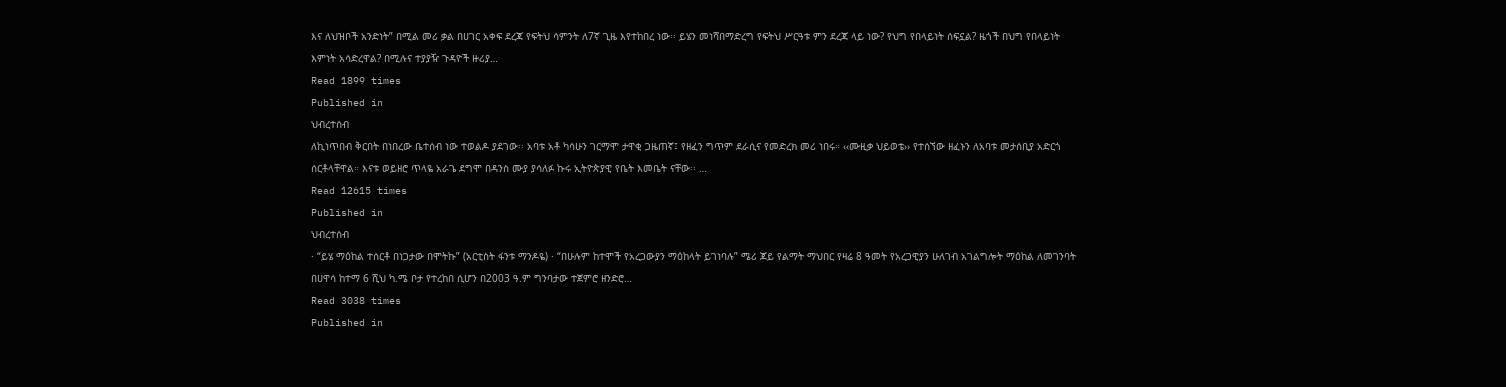እና ለህዝቦች አንድነት” በሚል መሪ ቃል በሀገር አቀፍ ደረጃ የፍትህ ሳምንት ለ7ኛ ጊዜ እየተከበረ ነው፡፡ ይሄን መነሻበማድረግ የፍትህ ሥርዓቱ ምን ደረጃ ላይ ነው? የህግ የበላይነት ሰፍኗል? ዜጎች በህግ የበላይነት እምነት አሳድረዋል? በሚሉና ተያያዥ ጉዳዮች ዙሪያ…
Read 1899 times
Published in
ህብረተሰብ
ለኪነጥበብ ቅርበት በነበረው ቤተሰብ ነው ተወልዶ ያደገው፡፡ አባቱ አቶ ካሳሁን ገርማሞ ታዋቂ ጋዜጠኛ፤ የዘፈን ግጥም ደራሲና የመድረክ መሪ ነበሩ። ‹‹ሙዚቃ ህይወቴ›› የተሰኘው ዘፈኑን ለአባቱ መታሰቢያ አድርጎ ሰርቶላቸዋል። እናቱ ወይዘሮ ጥላዬ አራጌ ደግሞ በዳንስ ሙያ ያሳለፉ ኩሩ ኢትዮጵያዊ የቤት እመቤት ናቸው፡፡ …
Read 12615 times
Published in
ህብረተሰብ
· “ይሄ ማዕከል ተሰርቶ በነጋታው በሞትኩ” (አርቲስት ፋንቱ ማንዶዬ) · “በሁሉም ከተሞች የአረጋውያን ማዕከላት ይገነባሉ” ሜሪ ጆይ የልማት ማህበር የዛሬ 8 ዓመት የአረጋዊያን ሁለገብ አገልግሎት ማዕከል ለመገንባት በሀዋሳ ከተማ 6 ሺህ ካ.ሜ ቦታ የተረከበ ሲሆን በ2003 ዓ.ም ግንባታው ተጀምሮ ዘንድሮ…
Read 3038 times
Published in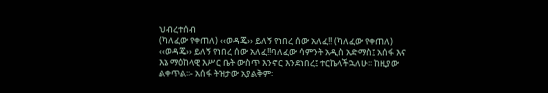ህብረተሰብ
(ካለፈው የቀጠለ) ‹‹ወዳጄ›› ይለኝ የነበረ ሰው አለፈ!! (ካለፈው የቀጠለ) ‹‹ወዳጄ›› ይለኝ የነበረ ሰው አለፈ!!ባለፈው ሳምንት አዲስ አድማስ፤ አሰፋ እና እኔ ማዕከላዊ እሥር ቤት ውስጥ እንኖር እንደነበረ፤ ተርኬላችኋለሁ፡፡ ከዚያው ልቀጥል፡፡- አሰፋ ትዝታው አያልቅም፡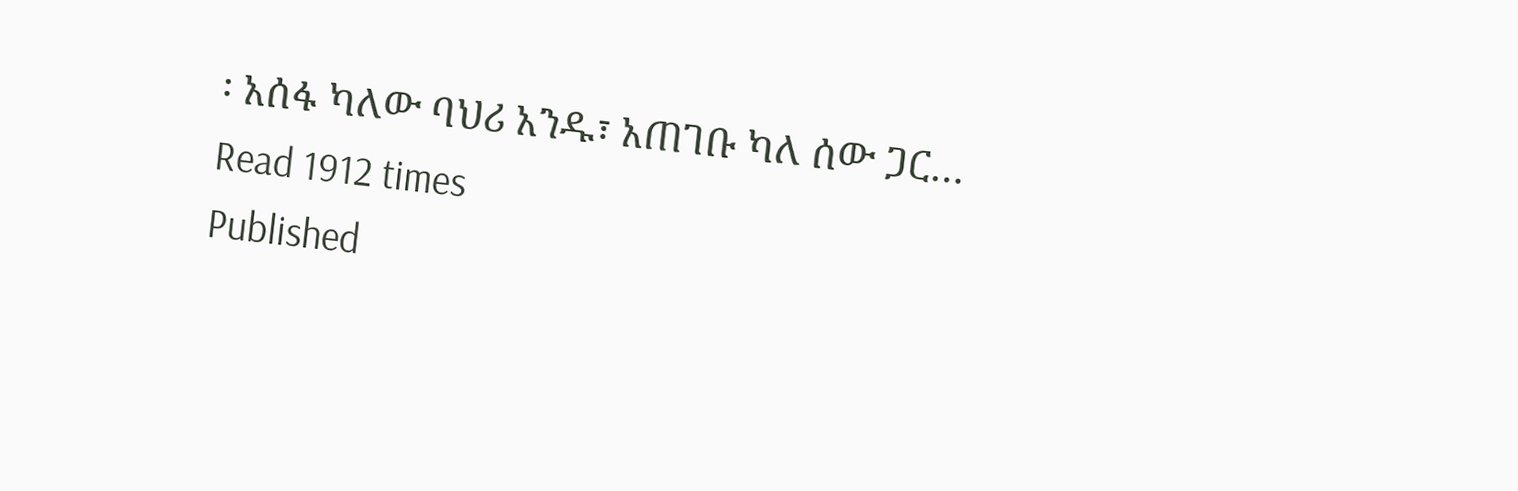፡ አሰፋ ካለው ባህሪ አንዱ፣ አጠገቡ ካለ ሰው ጋር…
Read 1912 times
Published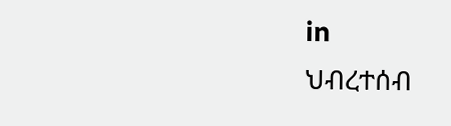in
ህብረተሰብ